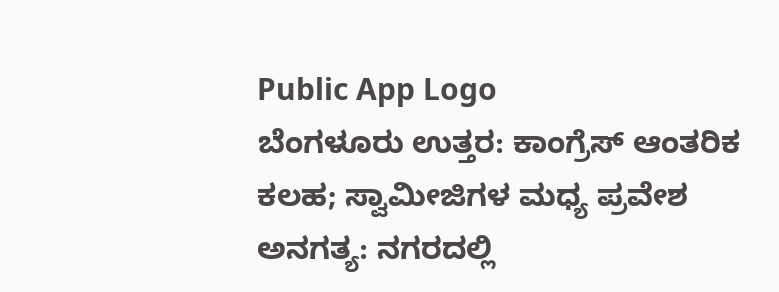Public App Logo
ಬೆಂಗಳೂರು ಉತ್ತರ: ಕಾಂಗ್ರೆಸ್ ಆಂತರಿಕ ಕಲಹ; ಸ್ವಾಮೀಜಿಗಳ ಮಧ್ಯ ಪ್ರವೇಶ ಅನಗತ್ಯ: ನಗರದಲ್ಲಿ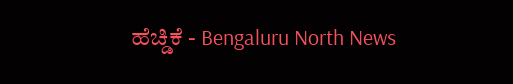ಹೆಚ್ಡಿಕೆ - Bengaluru North News